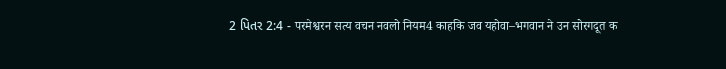2 પિતર 2:4 - परमेश्वरन सत्य वचन नवलो नियम4 काहकि जव यहोवा–भगवान ने उन सोरगदूत क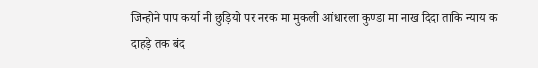जिन्होने पाप कर्या नी छुड़ियो पर नरक मा मुकली आंधारला कुण्डा मा नाख दिदा ताकि न्याय क दाहड़े तक बंद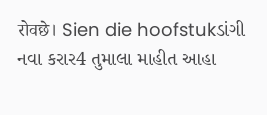रोवछे। Sien die hoofstukડાંગી નવા કરાર4 તુમાલા માહીત આહા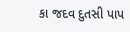કા જદવ દુતસી પાપ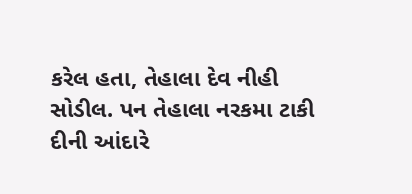કરેલ હતા, તેહાલા દેવ નીહી સોડીલ. પન તેહાલા નરકમા ટાકી દીની આંદારે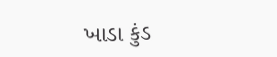ખાડા કુંડ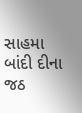સાહમા બાંદી દીના જઠ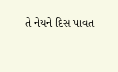તે નેયને દિસ પાવત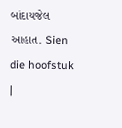બાંદાયજેલ આહાત. Sien die hoofstuk |